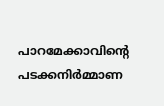പാറമേക്കാവിന്റെ പടക്കനിര്‍മ്മാണ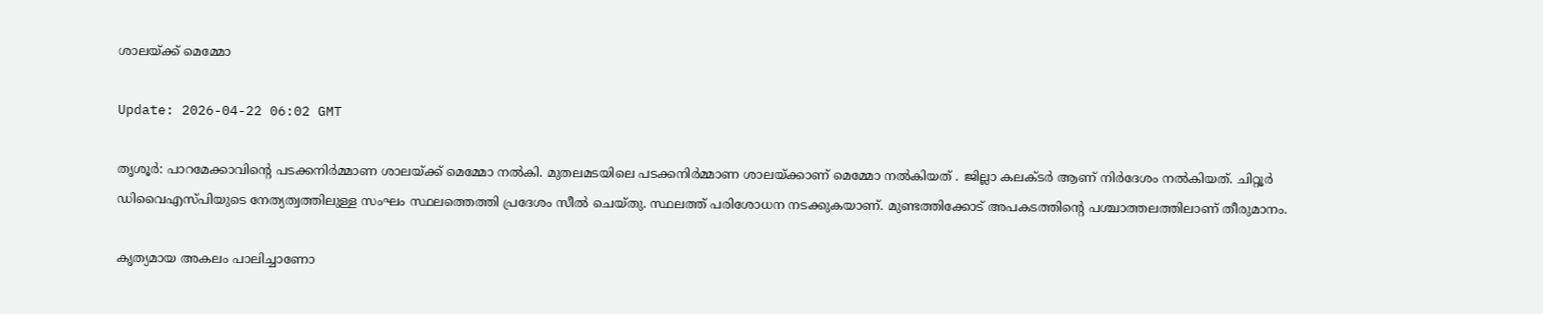ശാലയ്ക്ക് മെമ്മോ

Update: 2026-04-22 06:02 GMT

തൃശൂര്‍: പാറമേക്കാവിന്റെ പടക്കനിര്‍മ്മാണ ശാലയ്ക്ക് മെമ്മോ നല്‍കി. മുതലമടയിലെ പടക്കനിര്‍മ്മാണ ശാലയ്ക്കാണ് മെമ്മോ നല്‍കിയത് . ജില്ലാ കലക്ടര്‍ ആണ് നിര്‍ദേശം നല്‍കിയത്. ചിറ്റൂര്‍ ഡിവൈഎസ്പിയുടെ നേത്യത്വത്തിലുള്ള സംഘം സ്ഥലത്തെത്തി പ്രദേശം സീല്‍ ചെയ്തു. സ്ഥലത്ത് പരിശോധന നടക്കുകയാണ്. മുണ്ടത്തിക്കോട് അപകടത്തിന്റെ പശ്ചാത്തലത്തിലാണ് തീരുമാനം.

കൃത്യമായ അകലം പാലിച്ചാണോ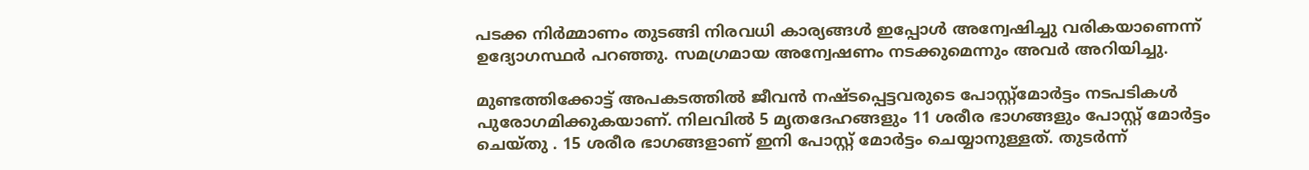പടക്ക നിര്‍മ്മാണം തുടങ്ങി നിരവധി കാര്യങ്ങള്‍ ഇപ്പോള്‍ അന്വേഷിച്ചു വരികയാണെന്ന് ഉദ്യോഗസ്ഥര്‍ പറഞ്ഞു. സമഗ്രമായ അന്വേഷണം നടക്കുമെന്നും അവര്‍ അറിയിച്ചു.

മുണ്ടത്തിക്കോട്ട് അപകടത്തില്‍ ജീവന്‍ നഷ്ടപ്പെട്ടവരുടെ പോസ്റ്റ്മോര്‍ട്ടം നടപടികള്‍ പുരോഗമിക്കുകയാണ്. നിലവില്‍ 5 മൃതദേഹങ്ങളും 11 ശരീര ഭാഗങ്ങളും പോസ്റ്റ് മോര്‍ട്ടം ചെയ്തു . 15 ശരീര ഭാഗങ്ങളാണ് ഇനി പോസ്റ്റ് മോര്‍ട്ടം ചെയ്യാനുള്ളത്. തുടര്‍ന്ന്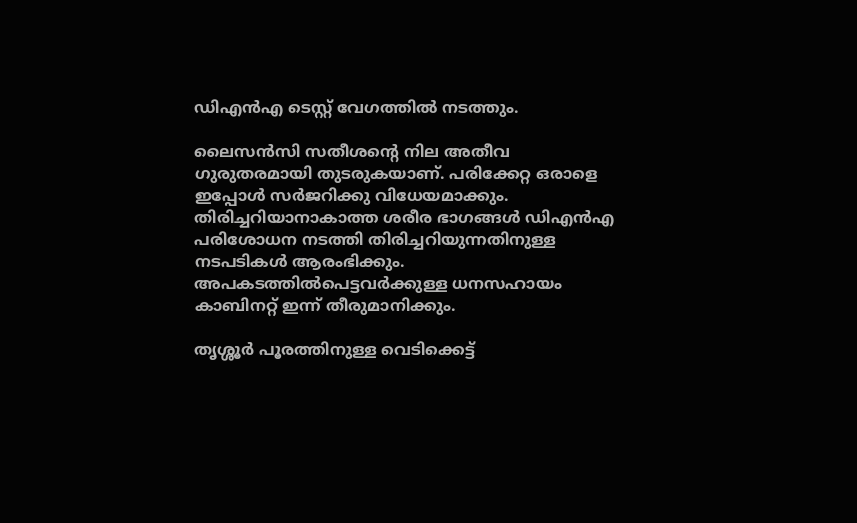ഡിഎന്‍എ ടെസ്റ്റ് വേഗത്തില്‍ നടത്തും.

ലൈസന്‍സി സതീശന്റെ നില അതീവ ഗുരുതരമായി തുടരുകയാണ്. പരിക്കേറ്റ ഒരാളെ ഇപ്പോള്‍ സര്‍ജറിക്കു വിധേയമാക്കും. തിരിച്ചറിയാനാകാത്ത ശരീര ഭാഗങ്ങള്‍ ഡിഎന്‍എ പരിശോധന നടത്തി തിരിച്ചറിയുന്നതിനുള്ള നടപടികള്‍ ആരംഭിക്കും. അപകടത്തില്‍പെട്ടവര്‍ക്കുള്ള ധനസഹായം കാബിനറ്റ് ഇന്ന് തീരുമാനിക്കും.

തൃശ്ശൂര്‍ പൂരത്തിനുള്ള വെടിക്കെട്ട്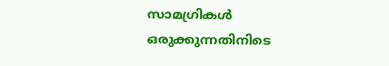സാമഗ്രികള്‍ ഒരുക്കുന്നതിനിടെ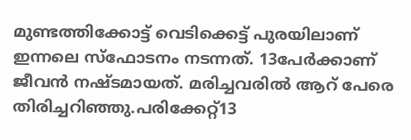മുണ്ടത്തിക്കോട്ട് വെടിക്കെട്ട് പുരയിലാണ് ഇന്നലെ സ്ഫോടനം നടന്നത്. 13പേര്‍ക്കാണ് ജീവന്‍ നഷ്ടമായത്. മരിച്ചവരില്‍ ആറ് പേരെ തിരിച്ചറിഞ്ഞു.പരിക്കേറ്റ്13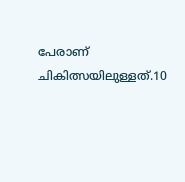പേരാണ് ചികിത്സയിലുള്ളത്.10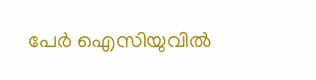പേര്‍ ഐസിയുവില്‍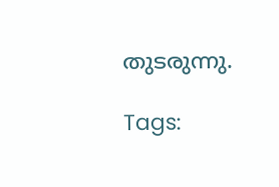തുടരുന്നു.

Tags: